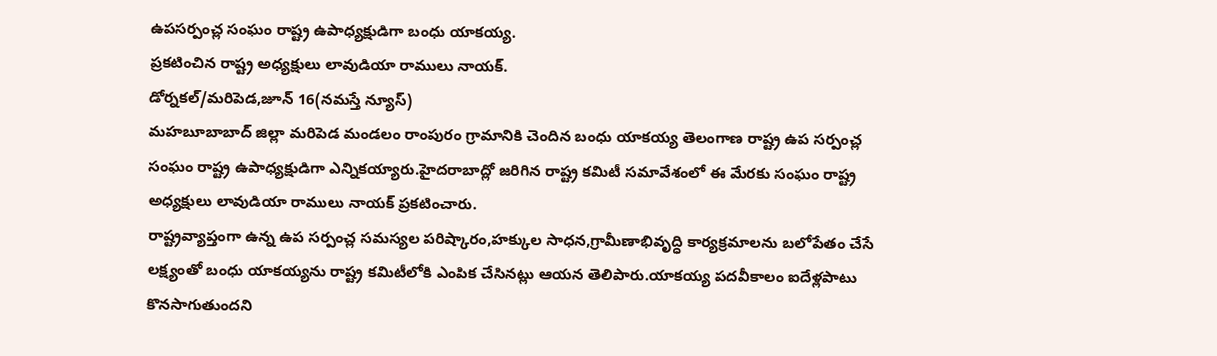ఉపసర్పంచ్ల సంఘం రాష్ట్ర ఉపాధ్యక్షుడిగా బంధు యాకయ్య.
ప్రకటించిన రాష్ట్ర అధ్యక్షులు లావుడియా రాములు నాయక్.
డోర్నకల్/మరిపెడ,జూన్ 16(నమస్తే న్యూస్)
మహబూబాబాద్ జిల్లా మరిపెడ మండలం రాంపురం గ్రామానికి చెందిన బంధు యాకయ్య తెలంగాణ రాష్ట్ర ఉప సర్పంచ్ల సంఘం రాష్ట్ర ఉపాధ్యక్షుడిగా ఎన్నికయ్యారు.హైదరాబాద్లో జరిగిన రాష్ట్ర కమిటీ సమావేశంలో ఈ మేరకు సంఘం రాష్ట్ర అధ్యక్షులు లావుడియా రాములు నాయక్ ప్రకటించారు.
రాష్ట్రవ్యాప్తంగా ఉన్న ఉప సర్పంచ్ల సమస్యల పరిష్కారం,హక్కుల సాధన,గ్రామీణాభివృద్ధి కార్యక్రమాలను బలోపేతం చేసే లక్ష్యంతో బంధు యాకయ్యను రాష్ట్ర కమిటీలోకి ఎంపిక చేసినట్లు ఆయన తెలిపారు.యాకయ్య పదవీకాలం ఐదేళ్లపాటు కొనసాగుతుందని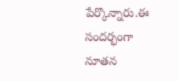పేర్కొన్నారు.ఈ సందర్భంగా నూతన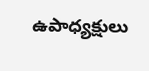ఉపాధ్యక్షులు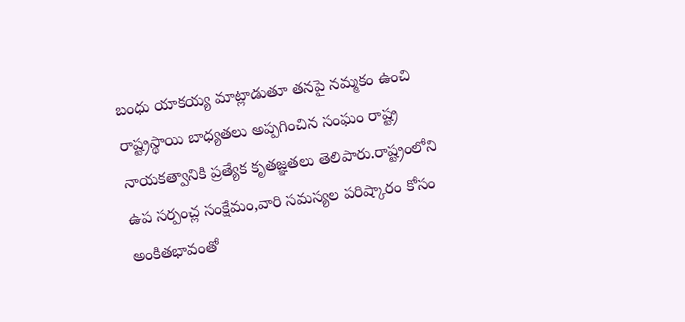బంధు యాకయ్య మాట్లాడుతూ తనపై నమ్మకం ఉంచి రాష్ట్రస్థాయి బాధ్యతలు అప్పగించిన సంఘం రాష్ట్ర నాయకత్వానికి ప్రత్యేక కృతజ్ఞతలు తెలిపారు.రాష్ట్రంలోని ఉప సర్పంచ్ల సంక్షేమం,వారి సమస్యల పరిష్కారం కోసం అంకితభావంతో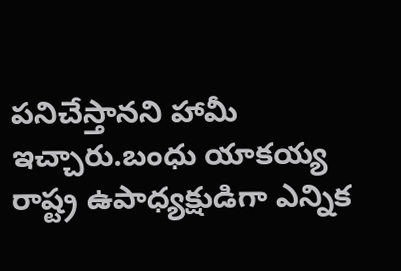పనిచేస్తానని హామీ ఇచ్చారు.బంధు యాకయ్య రాష్ట్ర ఉపాధ్యక్షుడిగా ఎన్నిక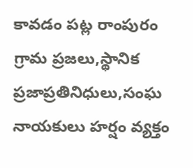కావడం పట్ల రాంపురం గ్రామ ప్రజలు,స్థానిక ప్రజాప్రతినిధులు,సంఘ నాయకులు హర్షం వ్యక్తం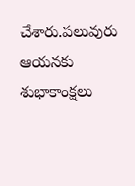చేశారు.పలువురు ఆయనకు శుభాకాంక్షలు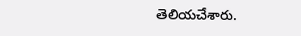తెలియచేశారు.